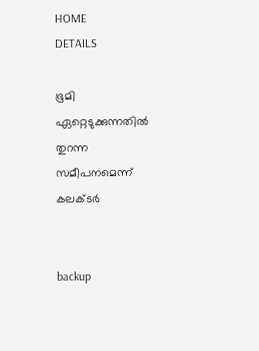HOME
DETAILS

ഭൂമി ഏറ്റെടുക്കുന്നതില്‍ തുറന്ന സമീപനമെന്ന് കലക്ടര്‍


backup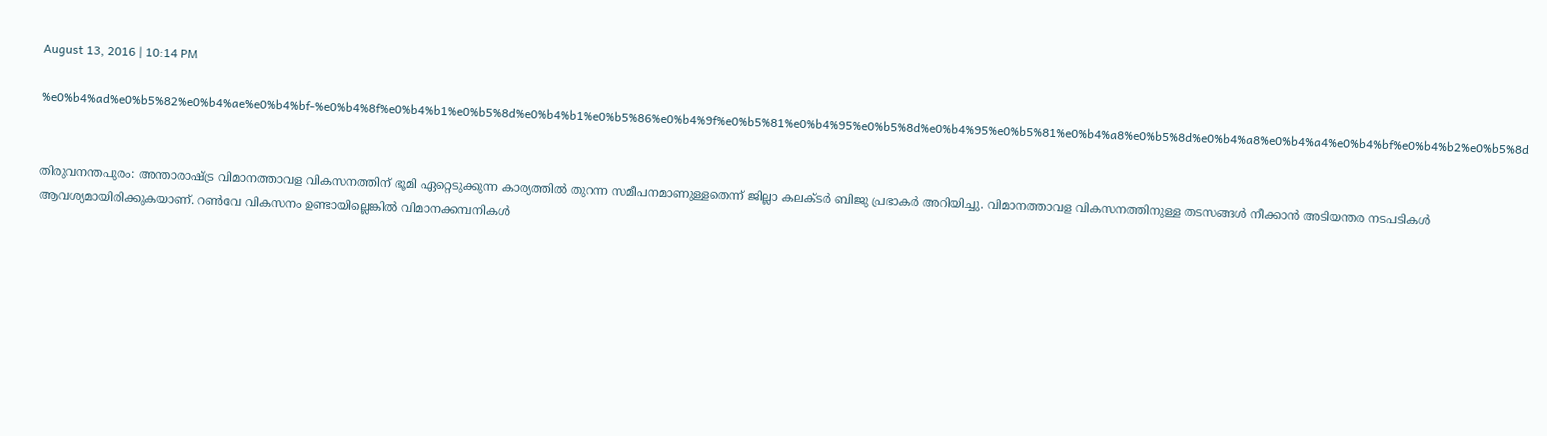August 13, 2016 | 10:14 PM

%e0%b4%ad%e0%b5%82%e0%b4%ae%e0%b4%bf-%e0%b4%8f%e0%b4%b1%e0%b5%8d%e0%b4%b1%e0%b5%86%e0%b4%9f%e0%b5%81%e0%b4%95%e0%b5%8d%e0%b4%95%e0%b5%81%e0%b4%a8%e0%b5%8d%e0%b4%a8%e0%b4%a4%e0%b4%bf%e0%b4%b2%e0%b5%8d


തിരുവനന്തപുരം: അന്താരാഷ്ട്ര വിമാനത്താവള വികസനത്തിന് ഭൂമി ഏറ്റെടുക്കുന്ന കാര്യത്തില്‍ തുറന്ന സമീപനമാണുള്ളതെന്ന് ജില്ലാ കലക്ടര്‍ ബിജു പ്രഭാകര്‍ അറിയിച്ചു. വിമാനത്താവള വികസനത്തിനുള്ള തടസങ്ങള്‍ നീക്കാന്‍ അടിയന്തര നടപടികള്‍ ആവശ്യമായിരിക്കുകയാണ്. റണ്‍വേ വികസനം ഉണ്ടായില്ലെങ്കില്‍ വിമാനക്കമ്പനികള്‍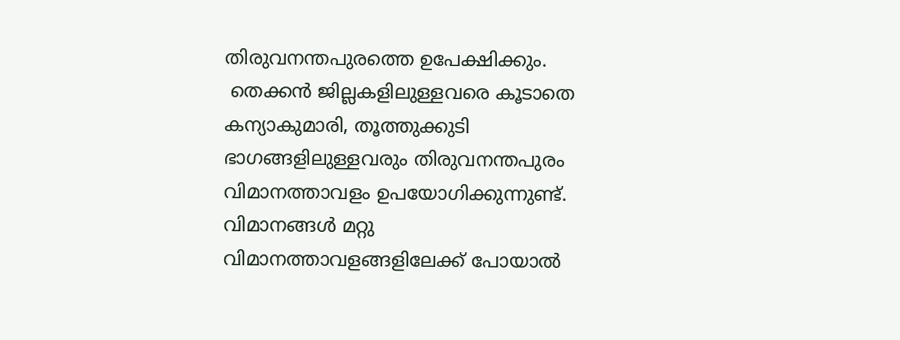തിരുവനന്തപുരത്തെ ഉപേക്ഷിക്കും.
 തെക്കന്‍ ജില്ലകളിലുള്ളവരെ കൂടാതെ കന്യാകുമാരി, തൂത്തുക്കുടി ഭാഗങ്ങളിലുള്ളവരും തിരുവനന്തപുരം വിമാനത്താവളം ഉപയോഗിക്കുന്നുണ്ട്. വിമാനങ്ങള്‍ മറ്റു വിമാനത്താവളങ്ങളിലേക്ക് പോയാല്‍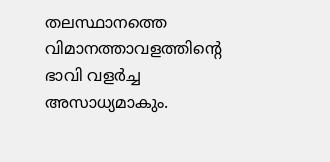തലസ്ഥാനത്തെ വിമാനത്താവളത്തിന്റെ ഭാവി വളര്‍ച്ച അസാധ്യമാകും.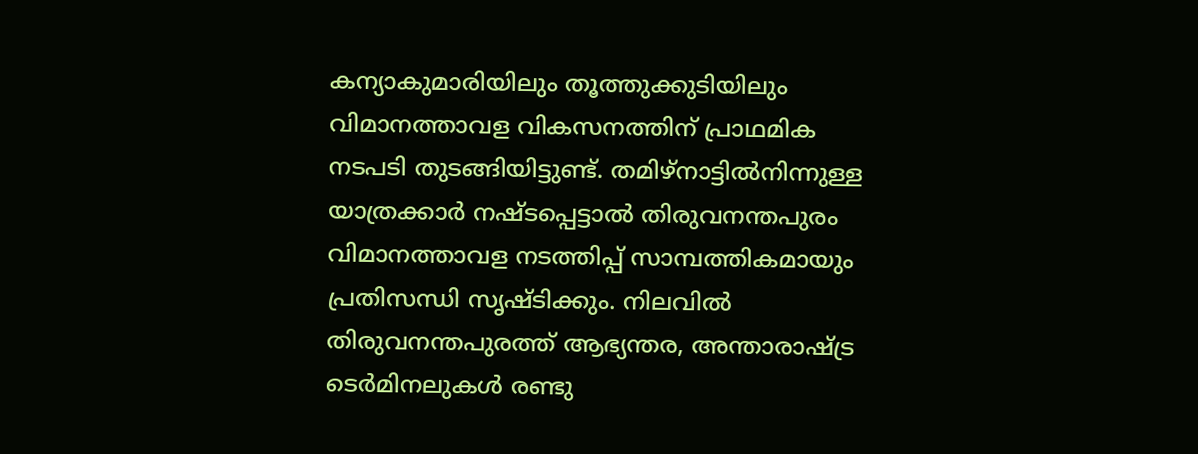കന്യാകുമാരിയിലും തൂത്തുക്കുടിയിലും വിമാനത്താവള വികസനത്തിന് പ്രാഥമിക നടപടി തുടങ്ങിയിട്ടുണ്ട്. തമിഴ്‌നാട്ടില്‍നിന്നുള്ള യാത്രക്കാര്‍ നഷ്ടപ്പെട്ടാല്‍ തിരുവനന്തപുരം വിമാനത്താവള നടത്തിപ്പ് സാമ്പത്തികമായും പ്രതിസന്ധി സൃഷ്ടിക്കും. നിലവില്‍ തിരുവനന്തപുരത്ത് ആഭ്യന്തര, അന്താരാഷ്ട്ര ടെര്‍മിനലുകള്‍ രണ്ടു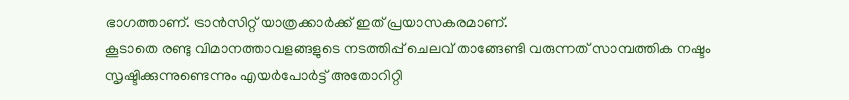ഭാഗത്താണ്. ട്രാന്‍സിറ്റ് യാത്രക്കാര്‍ക്ക് ഇത് പ്രയാസകരമാണ്.
കൂടാതെ രണ്ടു വിമാനത്താവളങ്ങളുടെ നടത്തിപ്പ് ചെലവ് താങ്ങേണ്ടി വരുന്നത് സാമ്പത്തിക നഷ്ടം സൃഷ്ടിക്കുന്നുണ്ടെന്നും എയര്‍പോര്‍ട്ട് അതോറിറ്റി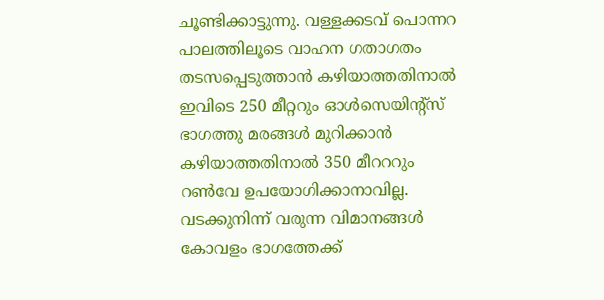ചൂണ്ടിക്കാട്ടുന്നു. വള്ളക്കടവ് പൊന്നറ പാലത്തിലൂടെ വാഹന ഗതാഗതം തടസപ്പെടുത്താന്‍ കഴിയാത്തതിനാല്‍ ഇവിടെ 250 മീറ്ററും ഓള്‍സെയിന്റ്‌സ് ഭാഗത്തു മരങ്ങള്‍ മുറിക്കാന്‍ കഴിയാത്തതിനാല്‍ 350 മീറററും റണ്‍വേ ഉപയോഗിക്കാനാവില്ല. വടക്കുനിന്ന് വരുന്ന വിമാനങ്ങള്‍ കോവളം ഭാഗത്തേക്ക്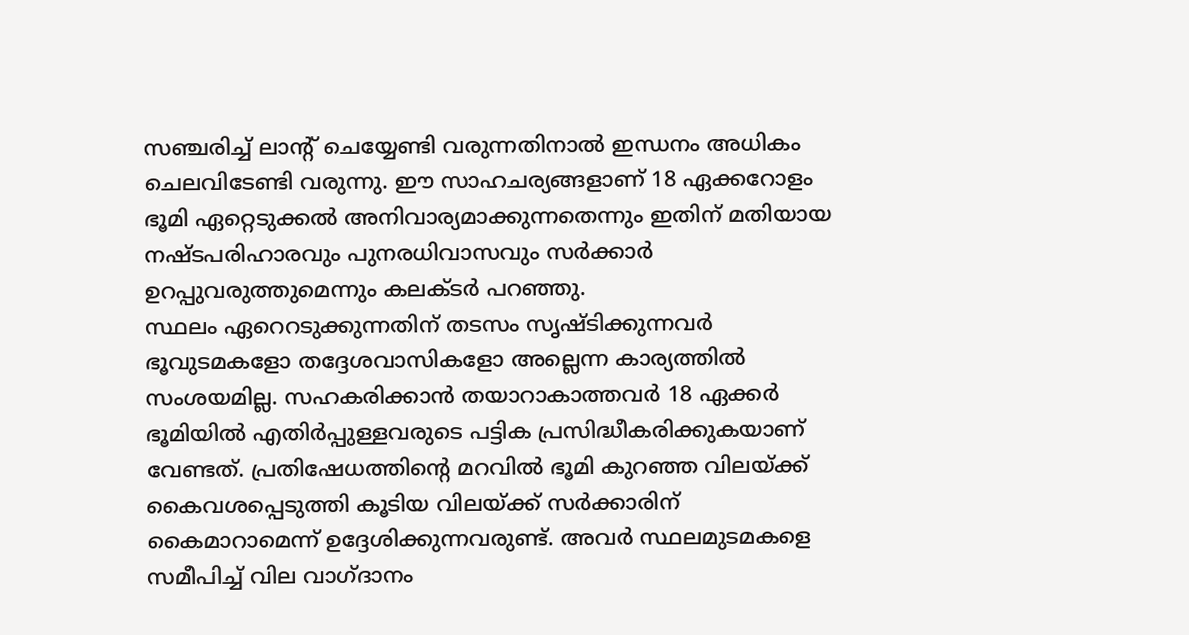സഞ്ചരിച്ച് ലാന്റ് ചെയ്യേണ്ടി വരുന്നതിനാല്‍ ഇന്ധനം അധികം ചെലവിടേണ്ടി വരുന്നു. ഈ സാഹചര്യങ്ങളാണ് 18 ഏക്കറോളം ഭൂമി ഏറ്റെടുക്കല്‍ അനിവാര്യമാക്കുന്നതെന്നും ഇതിന് മതിയായ നഷ്ടപരിഹാരവും പുനരധിവാസവും സര്‍ക്കാര്‍ ഉറപ്പുവരുത്തുമെന്നും കലക്ടര്‍ പറഞ്ഞു.
സ്ഥലം ഏറെറടുക്കുന്നതിന് തടസം സൃഷ്ടിക്കുന്നവര്‍ ഭൂവുടമകളോ തദ്ദേശവാസികളോ അല്ലെന്ന കാര്യത്തില്‍ സംശയമില്ല. സഹകരിക്കാന്‍ തയാറാകാത്തവര്‍ 18 ഏക്കര്‍ ഭൂമിയില്‍ എതിര്‍പ്പുള്ളവരുടെ പട്ടിക പ്രസിദ്ധീകരിക്കുകയാണ് വേണ്ടത്. പ്രതിഷേധത്തിന്റെ മറവില്‍ ഭൂമി കുറഞ്ഞ വിലയ്ക്ക് കൈവശപ്പെടുത്തി കൂടിയ വിലയ്ക്ക് സര്‍ക്കാരിന് കൈമാറാമെന്ന് ഉദ്ദേശിക്കുന്നവരുണ്ട്. അവര്‍ സ്ഥലമുടമകളെ സമീപിച്ച് വില വാഗ്ദാനം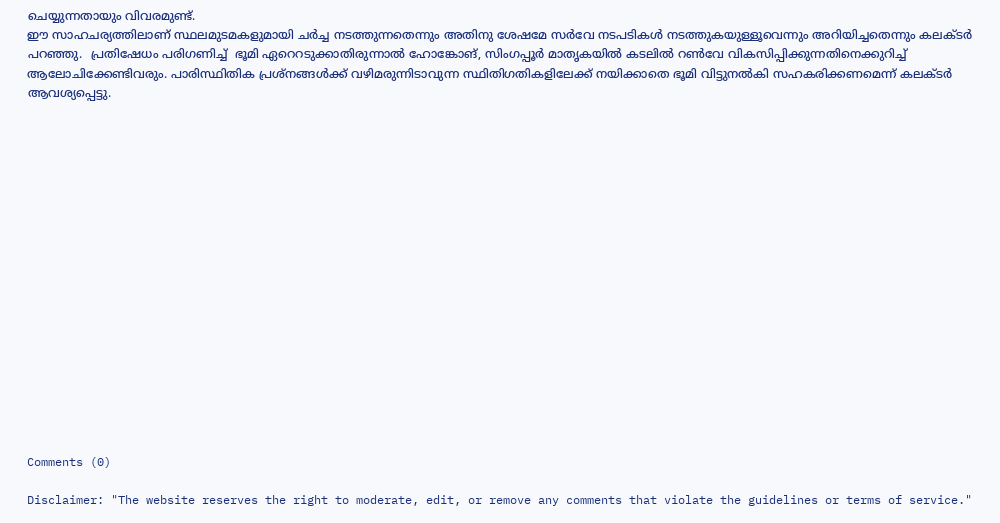ചെയ്യുന്നതായും വിവരമുണ്ട്.
ഈ സാഹചര്യത്തിലാണ് സ്ഥലമുടമകളുമായി ചര്‍ച്ച നടത്തുന്നതെന്നും അതിനു ശേഷമേ സര്‍വേ നടപടികള്‍ നടത്തുകയുള്ളൂവെന്നും അറിയിച്ചതെന്നും കലക്ടര്‍ പറഞ്ഞു.  പ്രതിഷേധം പരിഗണിച്ച്  ഭൂമി ഏറെറടുക്കാതിരുന്നാല്‍ ഹോങ്കോങ്, സിംഗപ്പൂര്‍ മാതൃകയില്‍ കടലില്‍ റണ്‍വേ വികസിപ്പിക്കുന്നതിനെക്കുറിച്ച് ആലോചിക്കേണ്ടിവരും. പാരിസ്ഥിതിക പ്രശ്‌നങ്ങള്‍ക്ക് വഴിമരുന്നിടാവുന്ന സ്ഥിതിഗതികളിലേക്ക് നയിക്കാതെ ഭൂമി വിട്ടുനല്‍കി സഹകരിക്കണമെന്ന് കലക്ടര്‍ ആവശ്യപ്പെട്ടു.


















Comments (0)

Disclaimer: "The website reserves the right to moderate, edit, or remove any comments that violate the guidelines or terms of service."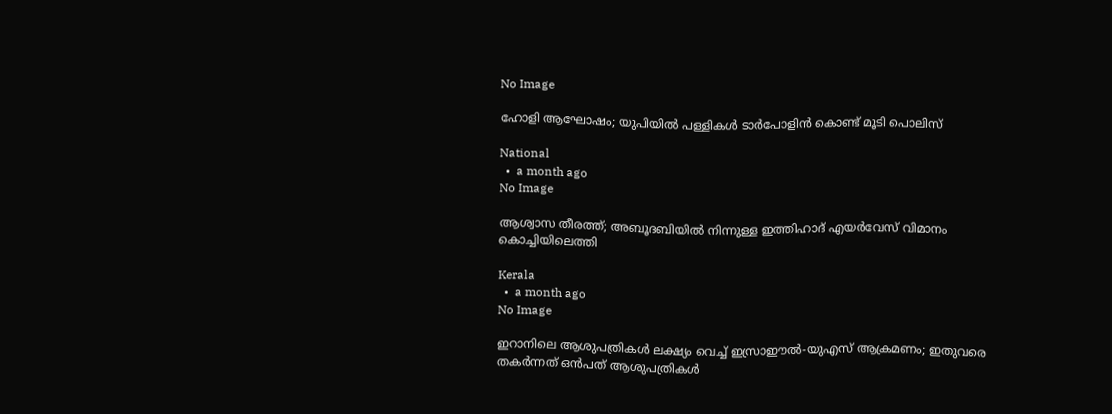No Image

ഹോളി ആഘോഷം; യുപിയില്‍ പള്ളികള്‍ ടാര്‍പോളിന്‍ കൊണ്ട് മൂടി പൊലിസ്

National
  •  a month ago
No Image

ആശ്വാസ തീരത്ത്; അബൂദബിയില്‍ നിന്നുള്ള ഇത്തിഹാദ് എയര്‍വേസ് വിമാനം കൊച്ചിയിലെത്തി

Kerala
  •  a month ago
No Image

ഇറാനിലെ ആശുപത്രികള്‍ ലക്ഷ്യം വെച്ച് ഇസ്രാഈൽ-യുഎസ് ആക്രമണം; ഇതുവരെ തകർന്നത് ഒൻപത് ആശുപത്രികൾ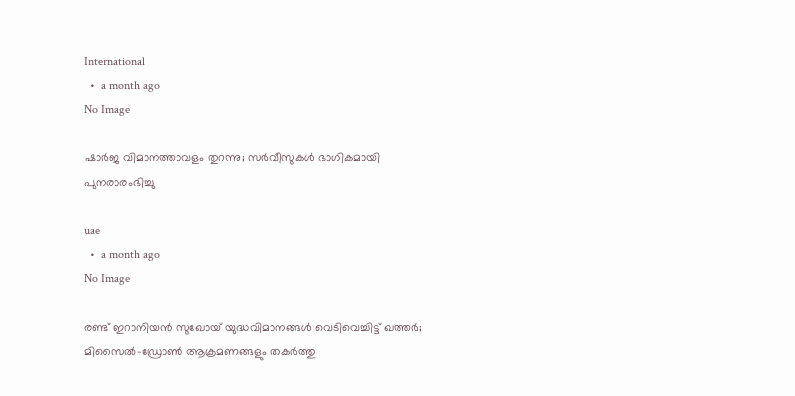International
  •  a month ago
No Image

ഷാർജ വിമാനത്താവളം തുറന്നു; സർവീസുകൾ ഭാഗികമായി പുനരാരംഭിച്ചു

uae
  •  a month ago
No Image

രണ്ട് ഇറാനിയൻ സുഖോയ് യുദ്ധവിമാനങ്ങൾ വെടിവെച്ചിട്ട് ഖത്തർ; മിസൈൽ-ഡ്രോൺ ആക്രമണങ്ങളും തകർത്തു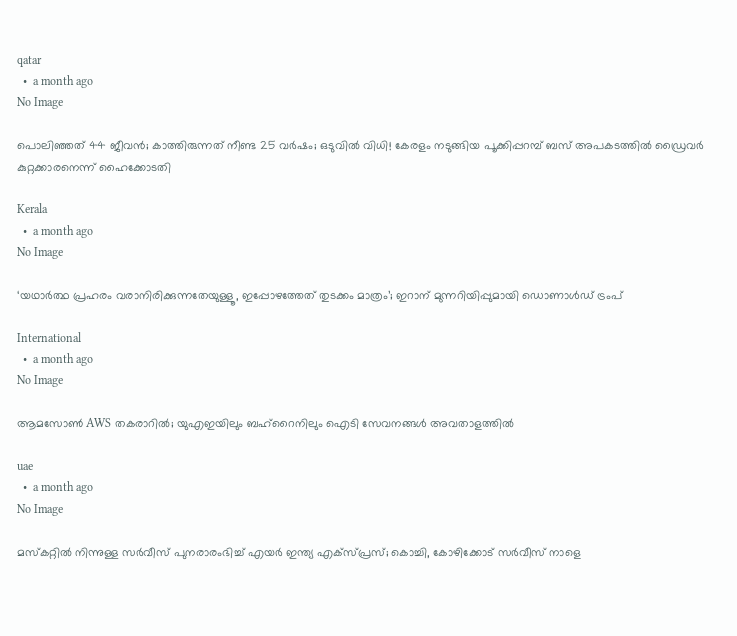qatar
  •  a month ago
No Image

പൊലിഞ്ഞത് 44 ജീവന്‍; കാത്തിരുന്നത് നീണ്ട 25 വര്‍ഷം; ഒടുവില്‍ വിധി! കേരളം നടുങ്ങിയ പൂക്കിപ്പറമ്പ് ബസ് അപകടത്തില്‍ ഡ്രൈവര്‍ കുറ്റക്കാരനെന്ന് ഹൈക്കോടതി

Kerala
  •  a month ago
No Image

‘യഥാർത്ഥ പ്രഹരം വരാനിരിക്കുന്നതേയുള്ളൂ, ഇപ്പോഴത്തേത് തുടക്കം മാത്രം’; ഇറാന് മുന്നറിയിപ്പുമായി ഡൊണാൾഡ് ട്രംപ്

International
  •  a month ago
No Image

ആമസോൺ AWS തകരാറിൽ; യുഎഇയിലും ബഹ്‌റൈനിലും ഐടി സേവനങ്ങൾ അവതാളത്തിൽ

uae
  •  a month ago
No Image

മസ്‌കറ്റില്‍ നിന്നുള്ള സര്‍വീസ് പുനരാരംഭിച്ച് എയര്‍ ഇന്ത്യ എക്‌സ്പ്രസ്; കൊച്ചി, കോഴിക്കോട് സര്‍വീസ് നാളെ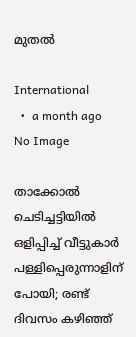മുതല്‍

International
  •  a month ago
No Image

താക്കോൽ ചെടിച്ചട്ടിയിൽ ഒളിപ്പിച്ച് വീട്ടുകാർ പള്ളിപ്പെരുന്നാളിന് പോയി; രണ്ട് ദിവസം കഴിഞ്ഞ്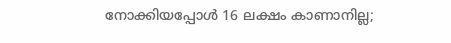നോക്കിയപ്പോൾ 16 ലക്ഷം കാണാനില്ല;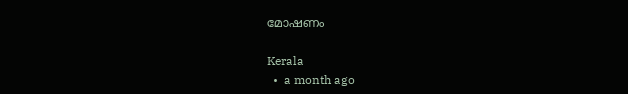മോഷണം

Kerala
  •  a month ago